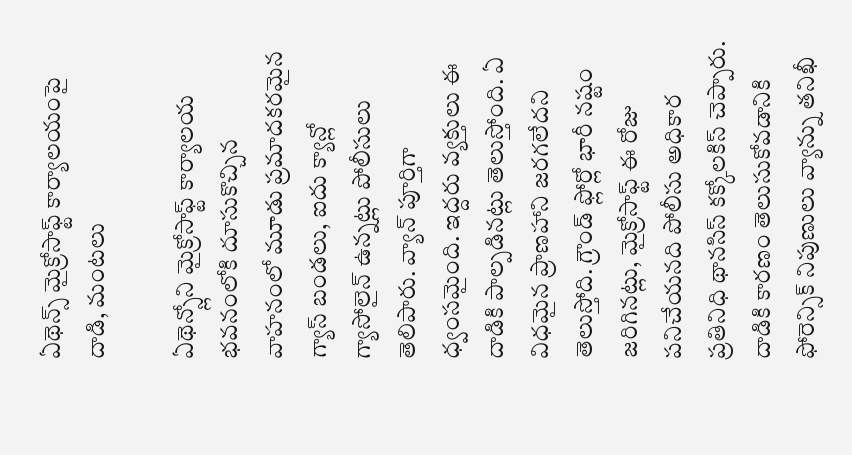ఏథెన్స్ మైక్రోసాఫ్ట్ కార్యాలయంపై దాడి, మంటలు

ఏథెన్స్లోని మైక్రోసాఫ్ట్ కార్యాలయ భవనంలోకి దూసుకొచ్చిన వాహనంలో మూడు ప్రమాదకరమైన గ్యాస్ బండలు, ఐదు క్యాన్లో గ్యాసోలైన్ ఉన్నట్లు పోలీసులు తెలిపారు. వ్యాన్ పూర్తిగా ధ్వంసమైంది. ఇద్దరు వ్యక్తులు ఈ దాడికి పాల్పడినట్లు తెలుస్తోంది. ఏ విధమైన ప్రాణహాని జరగలేదని తెలుస్తోది. గ్రౌండ్ ఫ్లోర్లో భారీ నష్టం జరిగినట్లు, మైక్రోసాఫ్ట్ ఈ రోజు పనిచేయనది పోలీసు అధికార ప్రతినిధి థానసిస్ కక్కోలకిస్ చెప్పారు.
దాడికి కారణం తెలుసుకోవడానికి ఫోరెన్సిక్ నిపుణులు వ్యాన్ను తనిఖీ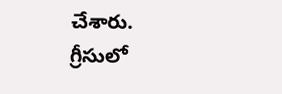చేశారు. గ్రీసులో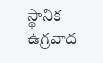స్థానిక ఉగ్రవాద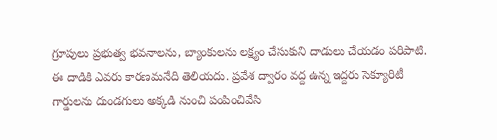గ్రూపులు ప్రభుత్వ భవనాలను, బ్యాంకులను లక్ష్యం చేసుకుని దాడులు చేయడం పరిపాటి. ఈ దాడికి ఎవరు కారణమనేది తెలియదు. ప్రవేశ ద్వారం వద్ద ఉన్న ఇద్దరు సెక్యూరిటీ గార్డులను దుండగులు అక్కడి నుంచి పంపించివేసి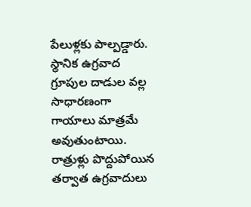పేలుళ్లకు పాల్పడ్డారు.
స్థానిక ఉగ్రవాద గ్రూపుల దాడుల వల్ల సాధారణంగా గాయాలు మాత్రమే అవుతుంటాయి. రాత్రుళ్లు పొద్దుపోయిన తర్వాత ఉగ్రవాదులు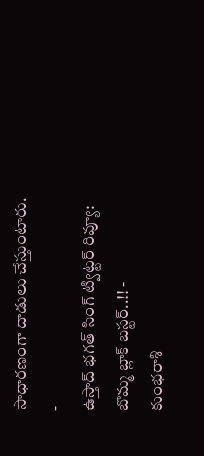సాధారణంగా దాడులు చేస్తుంటారు.
-
ఉస్తాద్ భగత్ సింగ్ ట్విట్టర్ రివ్యూ: బొమ్మ బ్లాక్ బస్టర్..!! -
కుంభరాశి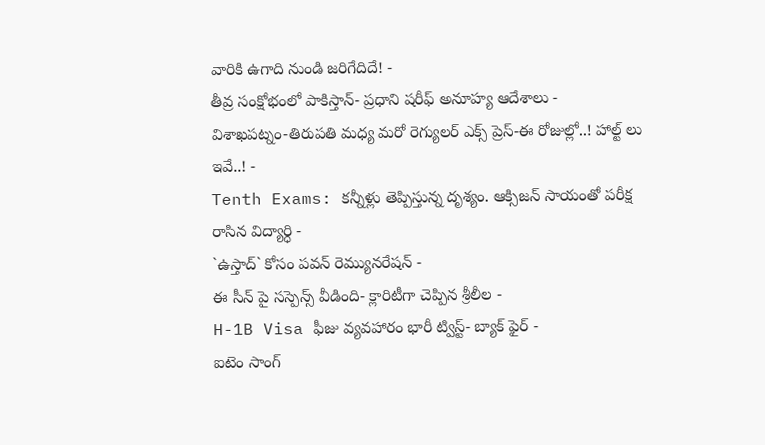వారికి ఉగాది నుండి జరిగేదిదే! -
తీవ్ర సంక్షోభంలో పాకిస్తాన్- ప్రధాని షరీఫ్ అనూహ్య ఆదేశాలు -
విశాఖపట్నం-తిరుపతి మధ్య మరో రెగ్యులర్ ఎక్స్ ప్రెస్-ఈ రోజుల్లో..! హాల్ట్ లు ఇవే..! -
Tenth Exams: కన్నీళ్లు తెప్పిస్తున్న దృశ్యం. ఆక్సిజన్ సాయంతో పరీక్ష రాసిన విద్యార్ధి -
`ఉస్తాద్` కోసం పవన్ రెమ్యునరేషన్ -
ఈ సీన్ పై సస్పెన్స్ వీడింది- క్లారిటీగా చెప్పిన శ్రీలీల -
H-1B Visa ఫీజు వ్యవహారం భారీ ట్విస్ట్- బ్యాక్ ఫైర్ -
ఐటెం సాంగ్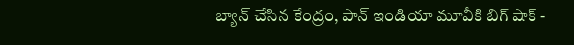బ్యాన్ చేసిన కేంద్రం, పాన్ ఇండియా మూవీకి బిగ్ షాక్ -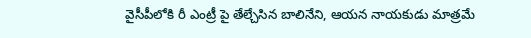వైసీపీలోకి రీ ఎంట్రీ పై తేల్చేసిన బాలినేని, ఆయన నాయకుడు మాత్రమే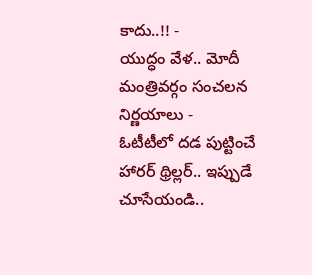కాదు..!! -
యుద్ధం వేళ.. మోదీ మంత్రివర్గం సంచలన నిర్ణయాలు -
ఓటీటీలో దడ పుట్టించే హారర్ థ్రిల్లర్.. ఇప్పుడే చూసేయండి..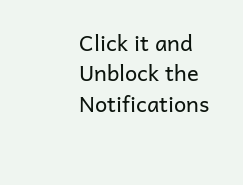Click it and Unblock the Notifications